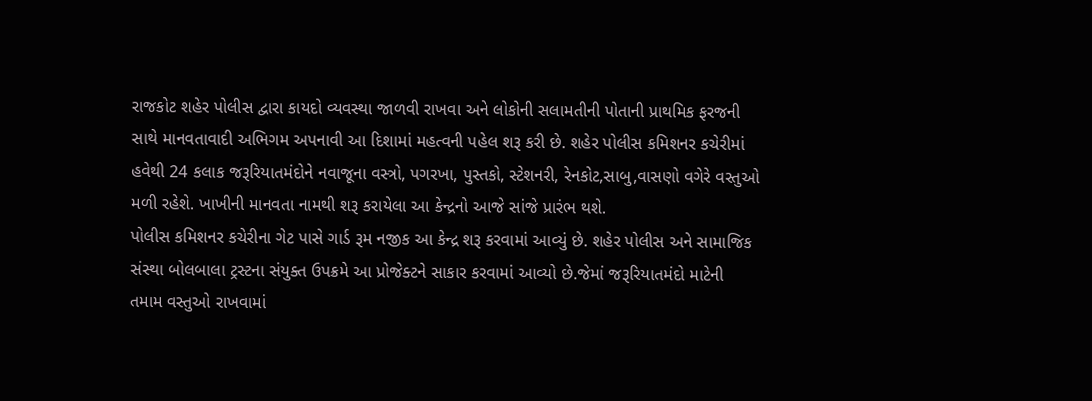રાજકોટ શહેર પોલીસ દ્વારા કાયદો વ્યવસ્થા જાળવી રાખવા અને લોકોની સલામતીની પોતાની પ્રાથમિક ફરજની સાથે માનવતાવાદી અભિગમ અપનાવી આ દિશામાં મહત્વની પહેલ શરૂ કરી છે. શહેર પોલીસ કમિશનર કચેરીમાં હવેથી 24 કલાક જરૂરિયાતમંદોને નવાજૂના વસ્ત્રો, પગરખા, પુસ્તકો, સ્ટેશનરી, રેનકોટ,સાબુ,વાસણો વગેરે વસ્તુઓ મળી રહેશે. ખાખીની માનવતા નામથી શરૂ કરાયેલા આ કેન્દ્રનો આજે સાંજે પ્રારંભ થશે.
પોલીસ કમિશનર કચેરીના ગેટ પાસે ગાર્ડ રૂમ નજીક આ કેન્દ્ર શરૂ કરવામાં આવ્યું છે. શહેર પોલીસ અને સામાજિક સંસ્થા બોલબાલા ટ્રસ્ટના સંયુક્ત ઉપક્રમે આ પ્રોજેક્ટને સાકાર કરવામાં આવ્યો છે.જેમાં જરૂરિયાતમંદો માટેની તમામ વસ્તુઓ રાખવામાં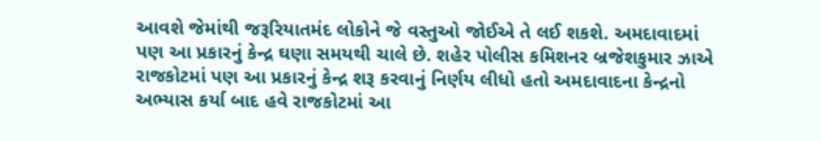આવશે જેમાંથી જરૂરિયાતમંદ લોકોને જે વસ્તુઓ જોઈએ તે લઈ શકશે. અમદાવાદમાં પણ આ પ્રકારનું કેન્દ્ર ઘણા સમયથી ચાલે છે. શહેર પોલીસ કમિશનર બ્રજેશકુમાર ઝાએ રાજકોટમાં પણ આ પ્રકારનું કેન્દ્ર શરૂ કરવાનું નિર્ણય લીધો હતો અમદાવાદના કેન્દ્રનો અભ્યાસ કર્યા બાદ હવે રાજકોટમાં આ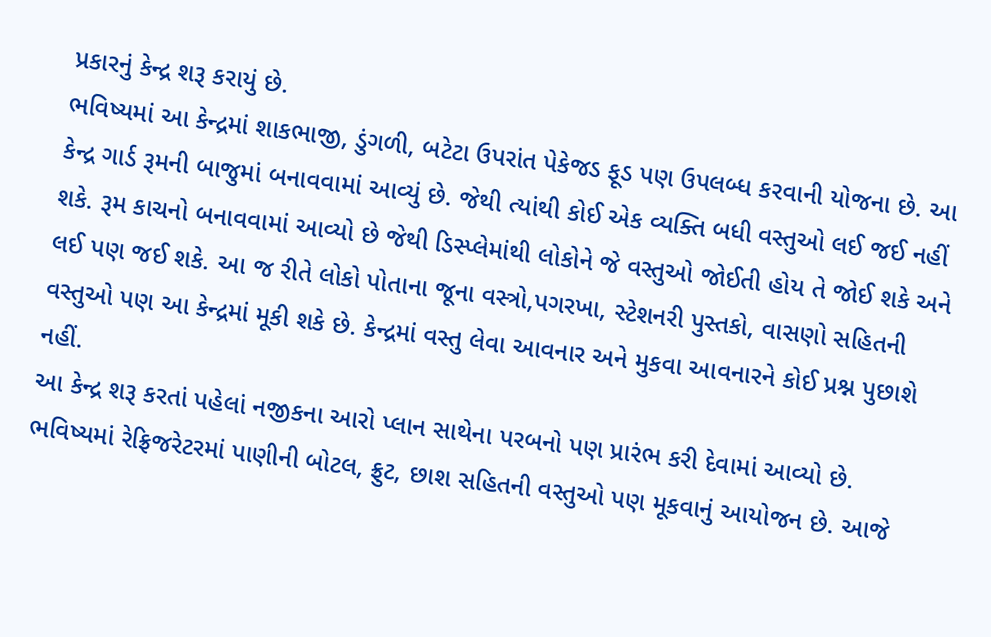પ્રકારનું કેન્દ્ર શરૂ કરાયું છે.
ભવિષ્યમાં આ કેન્દ્રમાં શાકભાજી, ડુંગળી, બટેટા ઉપરાંત પેકેજડ ફૂડ પણ ઉપલબ્ધ કરવાની યોજના છે. આ કેન્દ્ર ગાર્ડ રૂમની બાજુમાં બનાવવામાં આવ્યું છે. જેથી ત્યાંથી કોઈ એક વ્યક્તિ બધી વસ્તુઓ લઈ જઈ નહીં શકે. રૂમ કાચનો બનાવવામાં આવ્યો છે જેથી ડિસ્પ્લેમાંથી લોકોને જે વસ્તુઓ જોઈતી હોય તે જોઈ શકે અને લઈ પણ જઈ શકે. આ જ રીતે લોકો પોતાના જૂના વસ્ત્રો,પગરખા, સ્ટેશનરી પુસ્તકો, વાસણો સહિતની વસ્તુઓ પણ આ કેન્દ્રમાં મૂકી શકે છે. કેન્દ્રમાં વસ્તુ લેવા આવનાર અને મુકવા આવનારને કોઈ પ્રશ્ન પુછાશે નહીં.
આ કેન્દ્ર શરૂ કરતાં પહેલાં નજીકના આરો પ્લાન સાથેના પરબનો પણ પ્રારંભ કરી દેવામાં આવ્યો છે. ભવિષ્યમાં રેફ્રિજરેટરમાં પાણીની બોટલ, ફ્રુટ, છાશ સહિતની વસ્તુઓ પણ મૂકવાનું આયોજન છે. આજે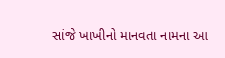સાંજે ખાખીનો માનવતા નામના આ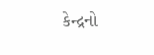કેન્દ્રનો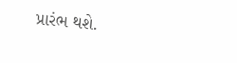પ્રારંભ થશે.